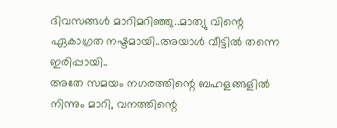ദിവസങ്ങൾ മാറിമറിഞ്ഞു..മാത്യു വിന്റെ ഏകാഗ്രത നഷ്ടമായി..അയാൾ വീട്ടിൽ തന്നെ ഇരിപ്പായി..
അതേ സമയം നഗരത്തിന്റെ ബഹളങ്ങളിൽ നിന്നും മാറി, വനത്തിന്റെ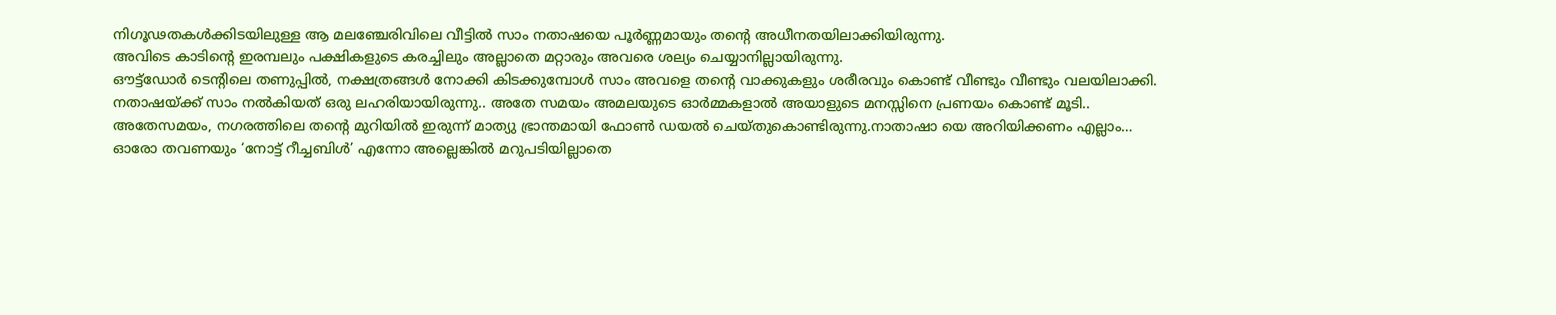നിഗൂഢതകൾക്കിടയിലുള്ള ആ മലഞ്ചേരിവിലെ വീട്ടിൽ സാം നതാഷയെ പൂർണ്ണമായും തന്റെ അധീനതയിലാക്കിയിരുന്നു.
അവിടെ കാടിന്റെ ഇരമ്പലും പക്ഷികളുടെ കരച്ചിലും അല്ലാതെ മറ്റാരും അവരെ ശല്യം ചെയ്യാനില്ലായിരുന്നു.
ഔട്ട്ഡോർ ടെന്റിലെ തണുപ്പിൽ, നക്ഷത്രങ്ങൾ നോക്കി കിടക്കുമ്പോൾ സാം അവളെ തന്റെ വാക്കുകളും ശരീരവും കൊണ്ട് വീണ്ടും വീണ്ടും വലയിലാക്കി.
നതാഷയ്ക്ക് സാം നൽകിയത് ഒരു ലഹരിയായിരുന്നു.. അതേ സമയം അമലയുടെ ഓർമ്മകളാൽ അയാളുടെ മനസ്സിനെ പ്രണയം കൊണ്ട് മൂടി..
അതേസമയം, നഗരത്തിലെ തന്റെ മുറിയിൽ ഇരുന്ന് മാത്യു ഭ്രാന്തമായി ഫോൺ ഡയൽ ചെയ്തുകൊണ്ടിരുന്നു.നാതാഷാ യെ അറിയിക്കണം എല്ലാം…
ഓരോ തവണയും ‘നോട്ട് റീച്ചബിൾ’ എന്നോ അല്ലെങ്കിൽ മറുപടിയില്ലാതെ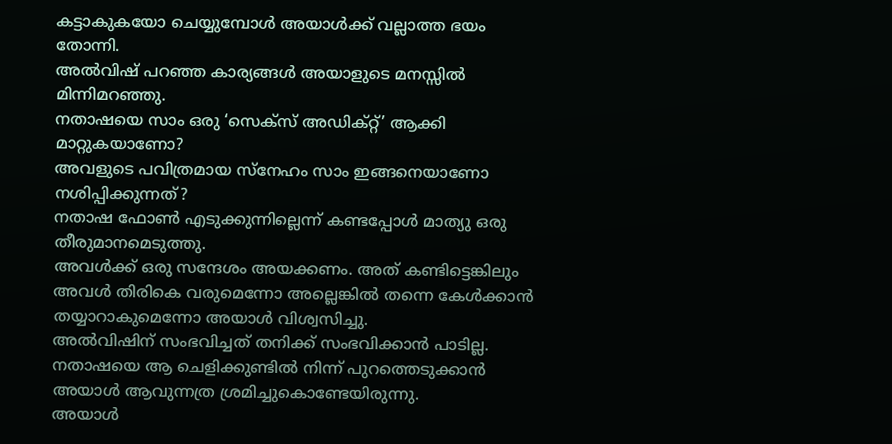കട്ടാകുകയോ ചെയ്യുമ്പോൾ അയാൾക്ക് വല്ലാത്ത ഭയം തോന്നി.
അൽവിഷ് പറഞ്ഞ കാര്യങ്ങൾ അയാളുടെ മനസ്സിൽ മിന്നിമറഞ്ഞു.
നതാഷയെ സാം ഒരു ‘സെക്സ് അഡിക്റ്റ്’ ആക്കി മാറ്റുകയാണോ?
അവളുടെ പവിത്രമായ സ്നേഹം സാം ഇങ്ങനെയാണോ നശിപ്പിക്കുന്നത്?
നതാഷ ഫോൺ എടുക്കുന്നില്ലെന്ന് കണ്ടപ്പോൾ മാത്യു ഒരു തീരുമാനമെടുത്തു.
അവൾക്ക് ഒരു സന്ദേശം അയക്കണം. അത് കണ്ടിട്ടെങ്കിലും അവൾ തിരികെ വരുമെന്നോ അല്ലെങ്കിൽ തന്നെ കേൾക്കാൻ തയ്യാറാകുമെന്നോ അയാൾ വിശ്വസിച്ചു.
അൽവിഷിന് സംഭവിച്ചത് തനിക്ക് സംഭവിക്കാൻ പാടില്ല. നതാഷയെ ആ ചെളിക്കുണ്ടിൽ നിന്ന് പുറത്തെടുക്കാൻ അയാൾ ആവുന്നത്ര ശ്രമിച്ചുകൊണ്ടേയിരുന്നു.
അയാൾ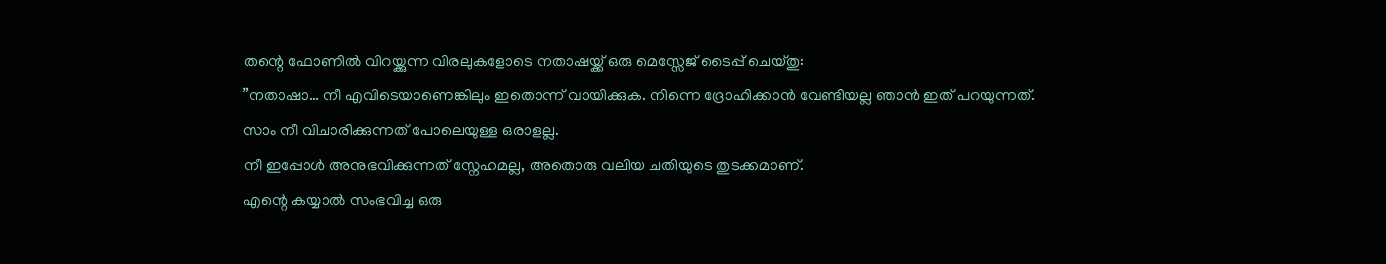തന്റെ ഫോണിൽ വിറയ്ക്കുന്ന വിരലുകളോടെ നതാഷയ്ക്ക് ഒരു മെസ്സേജ് ടൈപ്പ് ചെയ്തു:
”നതാഷാ… നീ എവിടെയാണെങ്കിലും ഇതൊന്ന് വായിക്കുക. നിന്നെ ദ്രോഹിക്കാൻ വേണ്ടിയല്ല ഞാൻ ഇത് പറയുന്നത്.
സാം നീ വിചാരിക്കുന്നത് പോലെയുള്ള ഒരാളല്ല.
നീ ഇപ്പോൾ അനുഭവിക്കുന്നത് സ്നേഹമല്ല, അതൊരു വലിയ ചതിയുടെ തുടക്കമാണ്.
എന്റെ കയ്യാൽ സംഭവിച്ച ഒരു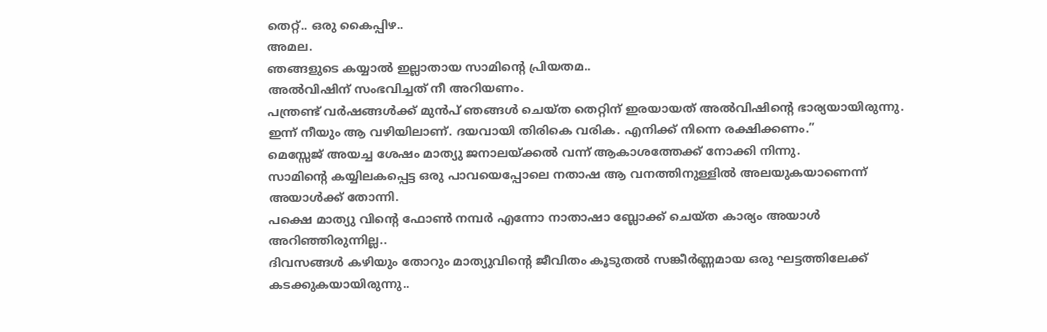തെറ്റ്.. ഒരു കൈപ്പിഴ..
അമല.
ഞങ്ങളുടെ കയ്യാൽ ഇല്ലാതായ സാമിന്റെ പ്രിയതമ..
അൽവിഷിന് സംഭവിച്ചത് നീ അറിയണം.
പന്ത്രണ്ട് വർഷങ്ങൾക്ക് മുൻപ് ഞങ്ങൾ ചെയ്ത തെറ്റിന് ഇരയായത് അൽവിഷിന്റെ ഭാര്യയായിരുന്നു. ഇന്ന് നീയും ആ വഴിയിലാണ്. ദയവായി തിരികെ വരിക. എനിക്ക് നിന്നെ രക്ഷിക്കണം.”
മെസ്സേജ് അയച്ച ശേഷം മാത്യു ജനാലയ്ക്കൽ വന്ന് ആകാശത്തേക്ക് നോക്കി നിന്നു.
സാമിന്റെ കയ്യിലകപ്പെട്ട ഒരു പാവയെപ്പോലെ നതാഷ ആ വനത്തിനുള്ളിൽ അലയുകയാണെന്ന് അയാൾക്ക് തോന്നി.
പക്ഷെ മാത്യു വിന്റെ ഫോൺ നമ്പർ എന്നോ നാതാഷാ ബ്ലോക്ക് ചെയ്ത കാര്യം അയാൾ അറിഞ്ഞിരുന്നില്ല..
ദിവസങ്ങൾ കഴിയും തോറും മാത്യുവിന്റെ ജീവിതം കൂടുതൽ സങ്കീർണ്ണമായ ഒരു ഘട്ടത്തിലേക്ക് കടക്കുകയായിരുന്നു..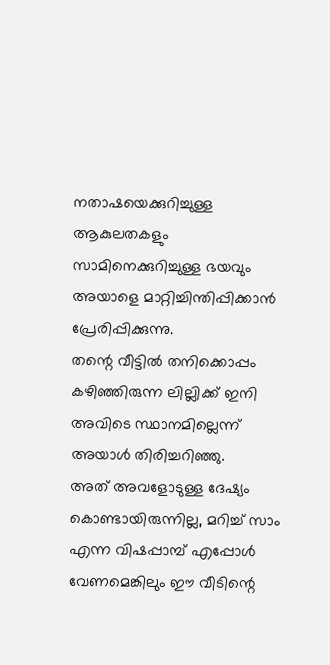നതാഷയെക്കുറിച്ചുള്ള ആകുലതകളും സാമിനെക്കുറിച്ചുള്ള ഭയവും അയാളെ മാറ്റിച്ചിന്തിപ്പിക്കാൻ പ്രേരിപ്പിക്കുന്നു.
തന്റെ വീട്ടിൽ തനിക്കൊപ്പം കഴിഞ്ഞിരുന്ന ലില്ലിക്ക് ഇനി അവിടെ സ്ഥാനമില്ലെന്ന് അയാൾ തിരിച്ചറിഞ്ഞു.
അത് അവളോടുള്ള ദേഷ്യം കൊണ്ടായിരുന്നില്ല, മറിച്ച് സാം എന്ന വിഷപ്പാമ്പ് എപ്പോൾ വേണമെങ്കിലും ഈ വീടിന്റെ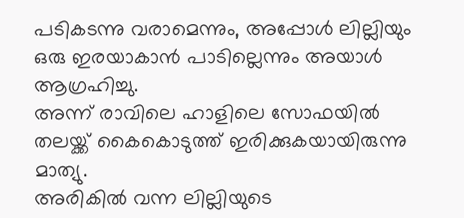പടികടന്നു വരാമെന്നും, അപ്പോൾ ലില്ലിയും ഒരു ഇരയാകാൻ പാടില്ലെന്നും അയാൾ ആഗ്രഹിച്ചു.
അന്ന് രാവിലെ ഹാളിലെ സോഫയിൽ തലയ്ക്ക് കൈകൊടുത്ത് ഇരിക്കുകയായിരുന്നു മാത്യു.
അരികിൽ വന്ന ലില്ലിയുടെ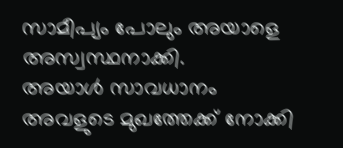സാമീപ്യം പോലും അയാളെ അസ്വസ്ഥനാക്കി.
അയാൾ സാവധാനം അവളുടെ മുഖത്തേക്ക് നോക്കി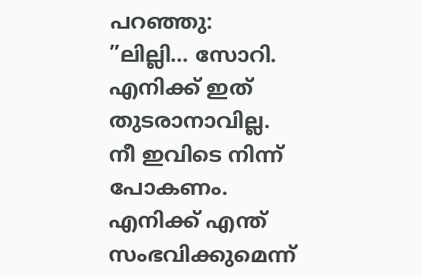പറഞ്ഞു:
”ലില്ലി… സോറി. എനിക്ക് ഇത് തുടരാനാവില്ല.
നീ ഇവിടെ നിന്ന് പോകണം.
എനിക്ക് എന്ത് സംഭവിക്കുമെന്ന്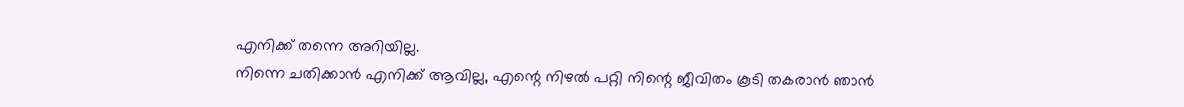എനിക്ക് തന്നെ അറിയില്ല.
നിന്നെ ചതിക്കാൻ എനിക്ക് ആവില്ല, എന്റെ നിഴൽ പറ്റി നിന്റെ ജീവിതം കൂടി തകരാൻ ഞാൻ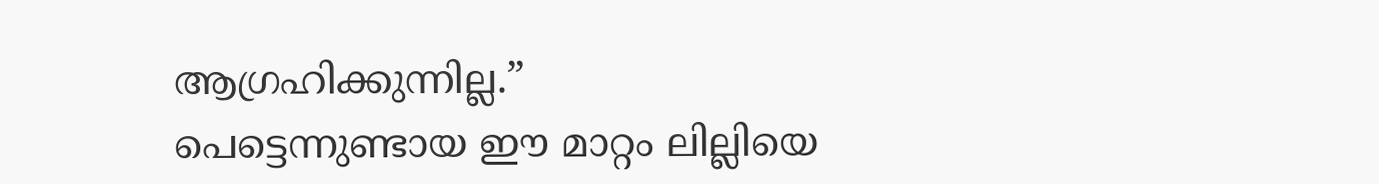ആഗ്രഹിക്കുന്നില്ല.”
പെട്ടെന്നുണ്ടായ ഈ മാറ്റം ലില്ലിയെ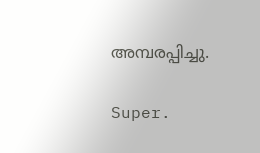അമ്പരപ്പിച്ചു.

Super.